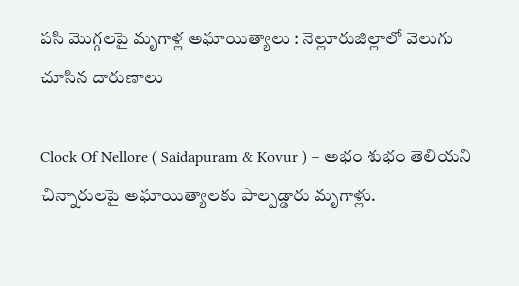పసి మొగ్గలపై మృగాళ్ల అఘాయిత్యాలు : నెల్లూరుజిల్లాలో వెలుగు చూసిన దారుణాలు

Clock Of Nellore ( Saidapuram & Kovur ) – అభం శుభం తెలియని చిన్నారులపై అఘాయిత్యాలకు పాల్పడ్డారు మృగాళ్లు.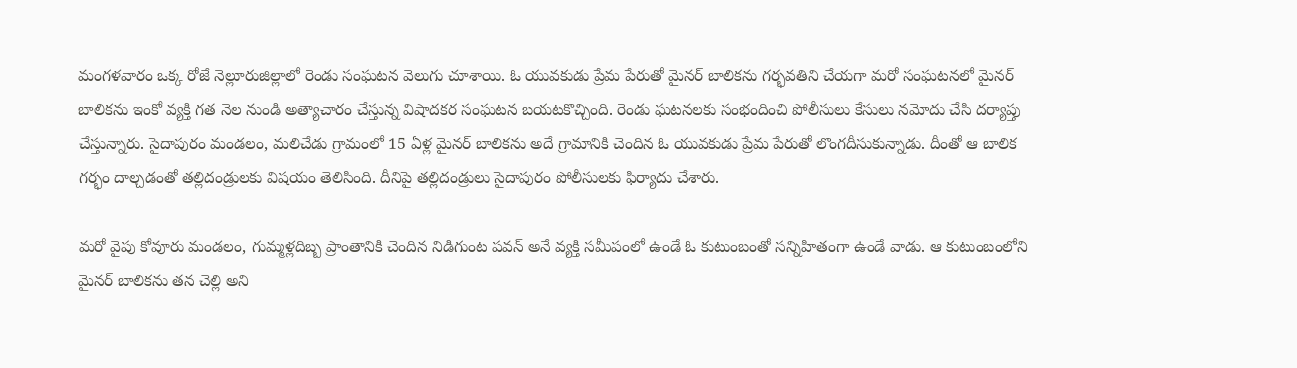మంగళవారం ఒక్క రోజే నెల్లూరుజిల్లాలో రెండు సంఘటన వెలుగు చూశాయి. ఓ యువకుడు ప్రేమ పేరుతో మైనర్ బాలికను గర్భవతిని చేయగా మరో సంఘటనలో మైనర్ బాలికను ఇంకో వ్యక్తి గత నెల నుండి అత్యాచారం చేస్తున్న విషాదకర సంఘటన బయటకొచ్చింది. రెండు ఘటనలకు సంభందించి పోలీసులు కేసులు నమోదు చేసి దర్యాప్తు చేస్తున్నారు. సైదాపురం మండలం, మలిచేడు గ్రామంలో 15 ఏళ్ల మైనర్ బాలికను అదే గ్రామానికి చెందిన ఓ యువకుడు ప్రేమ పేరుతో లొంగదీసుకున్నాడు. దీంతో ఆ బాలిక గర్భం దాల్చడంతో తల్లిదండ్రులకు విషయం తెలిసింది. దీనిపై తల్లిదండ్రులు సైదాపురం పోలీసులకు ఫిర్యాదు చేశారు.

మరో వైపు కోవూరు మండలం, గుమ్మళ్లదిబ్బ ప్రాంతానికి చెందిన నిడిగుంట పవన్ అనే వ్యక్తి సమీపంలో ఉండే ఓ కుటుంబంతో సన్నిహితంగా ఉండే వాడు. ఆ కుటుంబంలోని మైనర్ బాలికను తన చెల్లి అని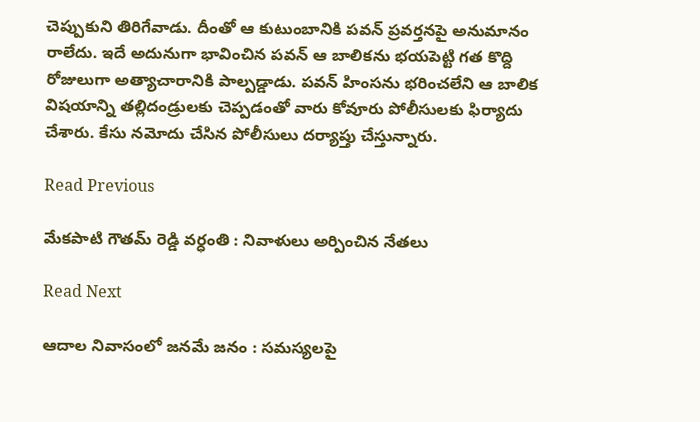చెప్పుకుని తిరిగేవాడు. దీంతో ఆ కుటుంబానికి పవన్ ప్రవర్తనపై అనుమానం రాలేదు. ఇదే అదునుగా భావించిన పవన్ ఆ బాలికను భయపెట్టి గత కొద్ది రోజులుగా అత్యాచారానికి పాల్పడ్డాడు. పవన్ హింసను భరించలేని ఆ బాలిక విషయాన్ని తల్లిదండ్రులకు చెప్పడంతో వారు కోవూరు పోలీసులకు ఫిర్యాదు చేశారు. కేసు నమోదు చేసిన పోలీసులు దర్యాప్తు చేస్తున్నారు.

Read Previous

మేకపాటి గౌతమ్ రెడ్డి వర్ధంతి : నివాళులు అర్పించిన నేతలు

Read Next

ఆదాల నివాసంలో జనమే జనం : సమస్యలపై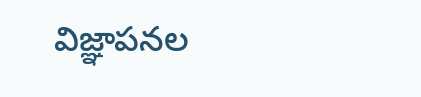విజ్ఞాపనల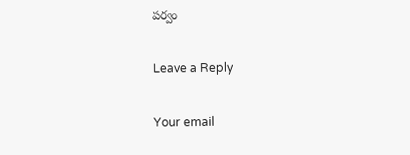పర్వం

Leave a Reply

Your email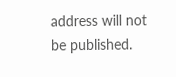address will not be published.